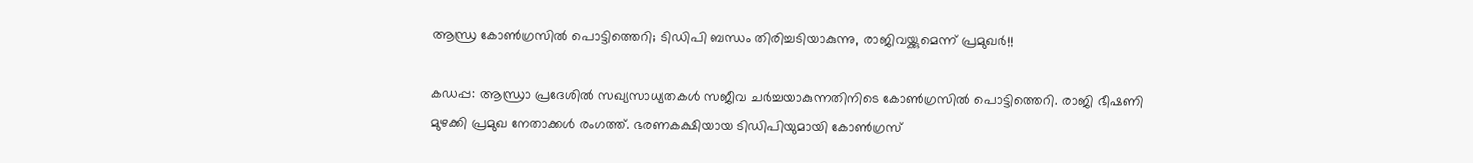ആന്ധ്ര കോണ്‍ഗ്രസില്‍ പൊട്ടിത്തെറി; ടിഡിപി ബന്ധം തിരിച്ചടിയാകുന്നു, രാജിവയ്ക്കുമെന്ന് പ്രമുഖര്‍!!

കഡപ്പ: ആന്ധ്രാ പ്രദേശില്‍ സഖ്യസാധ്യതകള്‍ സജീവ ചര്‍ച്ചയാകുന്നതിനിടെ കോണ്‍ഗ്രസില്‍ പൊട്ടിത്തെറി. രാജി ഭീഷണി മുഴക്കി പ്രമുഖ നേതാക്കള്‍ രംഗത്ത്. ഭരണകക്ഷിയായ ടിഡിപിയുമായി കോണ്‍ഗ്രസ്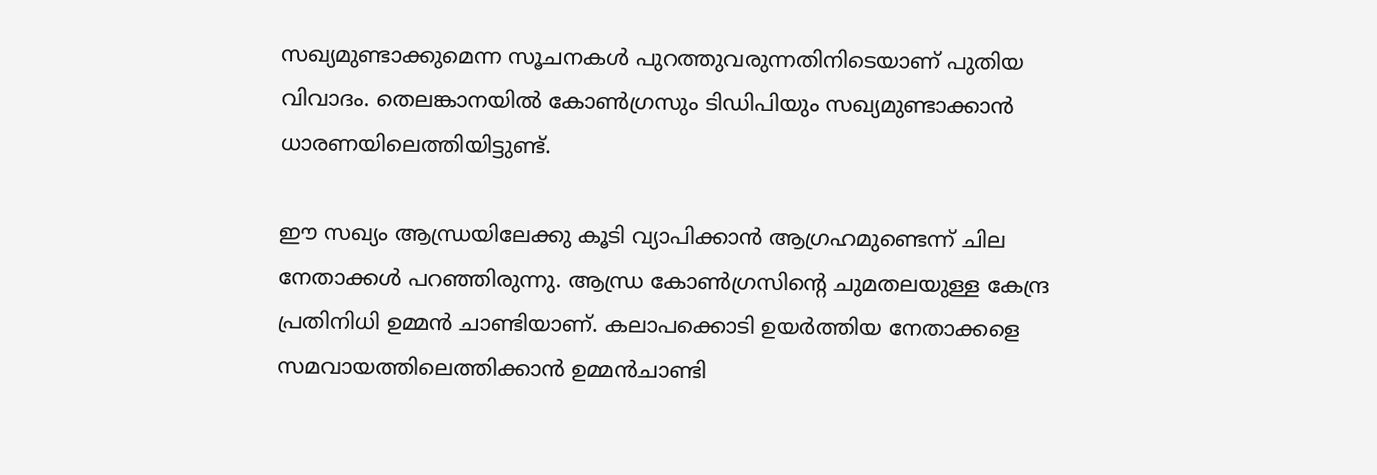സഖ്യമുണ്ടാക്കുമെന്ന സൂചനകള്‍ പുറത്തുവരുന്നതിനിടെയാണ് പുതിയ വിവാദം. തെലങ്കാനയില്‍ കോണ്‍ഗ്രസും ടിഡിപിയും സഖ്യമുണ്ടാക്കാന്‍ ധാരണയിലെത്തിയിട്ടുണ്ട്.

ഈ സഖ്യം ആന്ധ്രയിലേക്കു കൂടി വ്യാപിക്കാന്‍ ആഗ്രഹമുണ്ടെന്ന് ചില നേതാക്കള്‍ പറഞ്ഞിരുന്നു. ആന്ധ്ര കോണ്‍ഗ്രസിന്റെ ചുമതലയുള്ള കേന്ദ്ര പ്രതിനിധി ഉമ്മന്‍ ചാണ്ടിയാണ്. കലാപക്കൊടി ഉയര്‍ത്തിയ നേതാക്കളെ സമവായത്തിലെത്തിക്കാന്‍ ഉമ്മന്‍ചാണ്ടി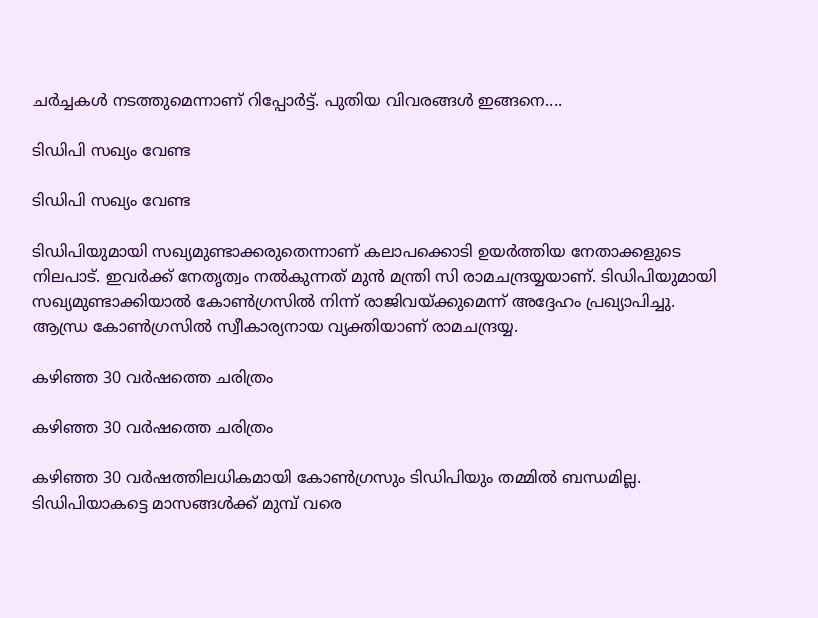ചര്‍ച്ചകള്‍ നടത്തുമെന്നാണ് റിപ്പോര്‍ട്ട്. പുതിയ വിവരങ്ങള്‍ ഇങ്ങനെ....

ടിഡിപി സഖ്യം വേണ്ട

ടിഡിപി സഖ്യം വേണ്ട

ടിഡിപിയുമായി സഖ്യമുണ്ടാക്കരുതെന്നാണ് കലാപക്കൊടി ഉയര്‍ത്തിയ നേതാക്കളുടെ നിലപാട്. ഇവര്‍ക്ക് നേതൃത്വം നല്‍കുന്നത് മുന്‍ മന്ത്രി സി രാമചന്ദ്രയ്യയാണ്. ടിഡിപിയുമായി സഖ്യമുണ്ടാക്കിയാല്‍ കോണ്‍ഗ്രസില്‍ നിന്ന് രാജിവയ്ക്കുമെന്ന് അദ്ദേഹം പ്രഖ്യാപിച്ചു. ആന്ധ്ര കോണ്‍ഗ്രസില്‍ സ്വീകാര്യനായ വ്യക്തിയാണ് രാമചന്ദ്രയ്യ.

കഴിഞ്ഞ 30 വര്‍ഷത്തെ ചരിത്രം

കഴിഞ്ഞ 30 വര്‍ഷത്തെ ചരിത്രം

കഴിഞ്ഞ 30 വര്‍ഷത്തിലധികമായി കോണ്‍ഗ്രസും ടിഡിപിയും തമ്മില്‍ ബന്ധമില്ല. ടിഡിപിയാകട്ടെ മാസങ്ങള്‍ക്ക് മുമ്പ് വരെ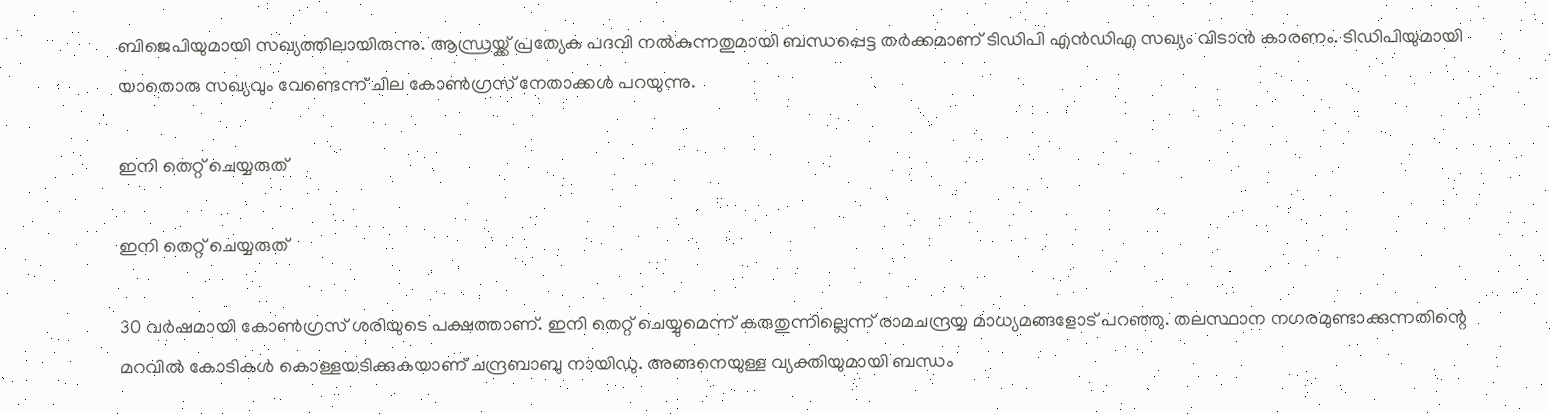ബിജെപിയുമായി സഖ്യത്തിലായിരുന്നു. ആന്ധ്രയ്ക്ക് പ്രത്യേക പദവി നല്‍കുന്നതുമായി ബന്ധപ്പെട്ട തര്‍ക്കമാണ് ടിഡിപി എന്‍ഡിഎ സഖ്യം വിടാന്‍ കാരണം. ടിഡിപിയുമായി യാതൊരു സഖ്യവും വേണ്ടെന്ന് ചില കോണ്‍ഗ്രസ് നേതാക്കള്‍ പറയുന്നു.

ഇനി തെറ്റ് ചെയ്യരുത്

ഇനി തെറ്റ് ചെയ്യരുത്

30 വര്‍ഷമായി കോണ്‍ഗ്രസ് ശരിയുടെ പക്ഷത്താണ്. ഇനി തെറ്റ് ചെയ്യുമെന്ന് കരുതുന്നില്ലെന്ന് രാമചന്ദ്രയ്യ മാധ്യമങ്ങളോട് പറഞ്ഞു. തലസ്ഥാന നഗരമുണ്ടാക്കുന്നതിന്റെ മറവില്‍ കോടികള്‍ കൊള്ളയടിക്കുകയാണ് ചന്ദ്രബാബു നായിഡു. അങ്ങനെയുള്ള വ്യക്തിയുമായി ബന്ധം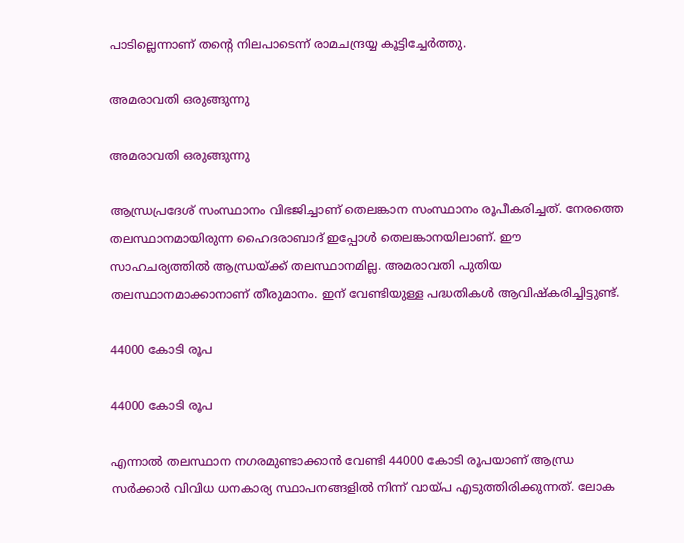പാടില്ലെന്നാണ് തന്റെ നിലപാടെന്ന് രാമചന്ദ്രയ്യ കൂട്ടിച്ചേര്‍ത്തു.

അമരാവതി ഒരുങ്ങുന്നു

അമരാവതി ഒരുങ്ങുന്നു

ആന്ധ്രപ്രദേശ് സംസ്ഥാനം വിഭജിച്ചാണ് തെലങ്കാന സംസ്ഥാനം രൂപീകരിച്ചത്. നേരത്തെ തലസ്ഥാനമായിരുന്ന ഹൈദരാബാദ് ഇപ്പോള്‍ തെലങ്കാനയിലാണ്. ഈ സാഹചര്യത്തില്‍ ആന്ധ്രയ്ക്ക് തലസ്ഥാനമില്ല. അമരാവതി പുതിയ തലസ്ഥാനമാക്കാനാണ് തീരുമാനം. ഇന് വേണ്ടിയുള്ള പദ്ധതികള്‍ ആവിഷ്‌കരിച്ചിട്ടുണ്ട്.

44000 കോടി രൂപ

44000 കോടി രൂപ

എന്നാല്‍ തലസ്ഥാന നഗരമുണ്ടാക്കാന്‍ വേണ്ടി 44000 കോടി രൂപയാണ് ആന്ധ്ര സര്‍ക്കാര്‍ വിവിധ ധനകാര്യ സ്ഥാപനങ്ങളില്‍ നിന്ന് വായ്പ എടുത്തിരിക്കുന്നത്. ലോക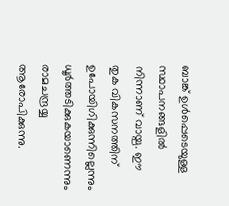ബാങ്ക് ഉള്‍പ്പെടെയുള്ള സ്ഥാപനങ്ങളില്‍ നിന്നാണ് വായ്പ. ഈ തുക വികസനത്തിന് ഉപോയിഗിക്കുന്നില്ലെന്നും ധൂര്‍ത്തടിക്കുകയാണെന്നും രാമചന്ദ്രയ്യ ആരോപിക്കുന്നു.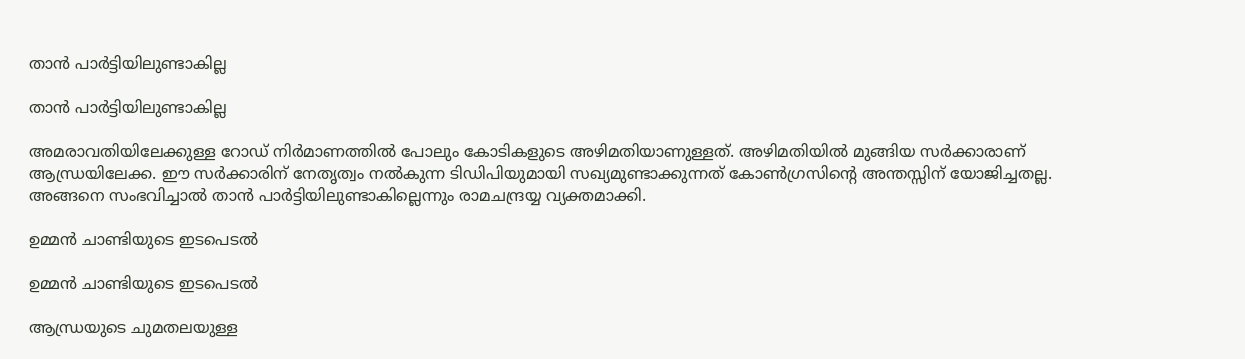താന്‍ പാര്‍ട്ടിയിലുണ്ടാകില്ല

താന്‍ പാര്‍ട്ടിയിലുണ്ടാകില്ല

അമരാവതിയിലേക്കുള്ള റോഡ് നിര്‍മാണത്തില്‍ പോലും കോടികളുടെ അഴിമതിയാണുള്ളത്. അഴിമതിയില്‍ മുങ്ങിയ സര്‍ക്കാരാണ് ആന്ധ്രയിലേക്ക. ഈ സര്‍ക്കാരിന് നേതൃത്വം നല്‍കുന്ന ടിഡിപിയുമായി സഖ്യമുണ്ടാക്കുന്നത് കോണ്‍ഗ്രസിന്റെ അന്തസ്സിന് യോജിച്ചതല്ല. അങ്ങനെ സംഭവിച്ചാല്‍ താന്‍ പാര്‍ട്ടിയിലുണ്ടാകില്ലെന്നും രാമചന്ദ്രയ്യ വ്യക്തമാക്കി.

ഉമ്മന്‍ ചാണ്ടിയുടെ ഇടപെടല്‍

ഉമ്മന്‍ ചാണ്ടിയുടെ ഇടപെടല്‍

ആന്ധ്രയുടെ ചുമതലയുള്ള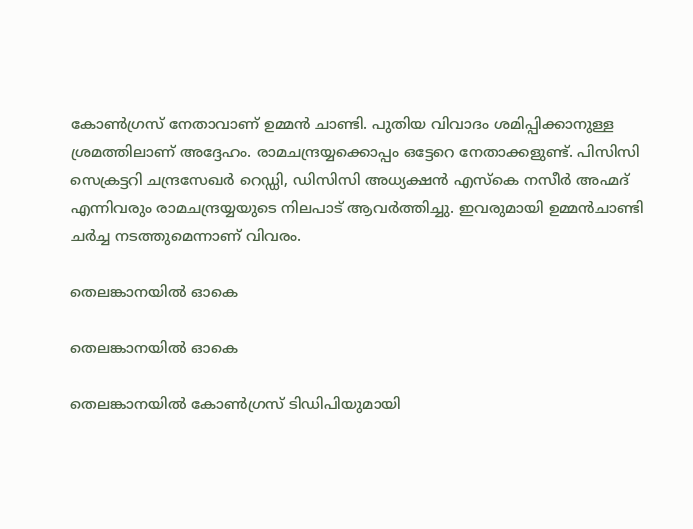കോണ്‍ഗ്രസ് നേതാവാണ് ഉമ്മന്‍ ചാണ്ടി. പുതിയ വിവാദം ശമിപ്പിക്കാനുള്ള ശ്രമത്തിലാണ് അദ്ദേഹം. രാമചന്ദ്രയ്യക്കൊപ്പം ഒട്ടേറെ നേതാക്കളുണ്ട്. പിസിസി സെക്രട്ടറി ചന്ദ്രസേഖര്‍ റെഡ്ഡി, ഡിസിസി അധ്യക്ഷന്‍ എസ്‌കെ നസീര്‍ അഹ്മദ് എന്നിവരും രാമചന്ദ്രയ്യയുടെ നിലപാട് ആവര്‍ത്തിച്ചു. ഇവരുമായി ഉമ്മന്‍ചാണ്ടി ചര്‍ച്ച നടത്തുമെന്നാണ് വിവരം.

തെലങ്കാനയില്‍ ഓകെ

തെലങ്കാനയില്‍ ഓകെ

തെലങ്കാനയില്‍ കോണ്‍ഗ്രസ് ടിഡിപിയുമായി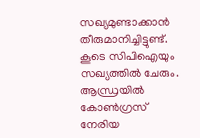സഖ്യമുണ്ടാക്കാന്‍ തീരുമാനിച്ചിട്ടുണ്ട്. കൂടെ സിപിഐയും സഖ്യത്തില്‍ ചേരും. ആന്ധ്രയില്‍ കോണ്‍ഗ്രസ് നേരിയ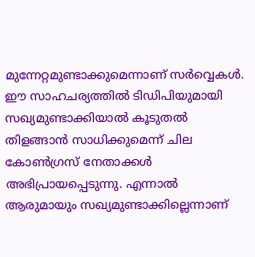മുന്നേറ്റമുണ്ടാക്കുമെന്നാണ് സര്‍വ്വെകള്‍. ഈ സാഹചര്യത്തില്‍ ടിഡിപിയുമായി സഖ്യമുണ്ടാക്കിയാല്‍ കൂടുതല്‍ തിളങ്ങാന്‍ സാധിക്കുമെന്ന് ചില കോണ്‍ഗ്രസ് നേതാക്കള്‍ അഭിപ്രായപ്പെടുന്നു. എന്നാല്‍ ആരുമായും സഖ്യമുണ്ടാക്കില്ലെന്നാണ്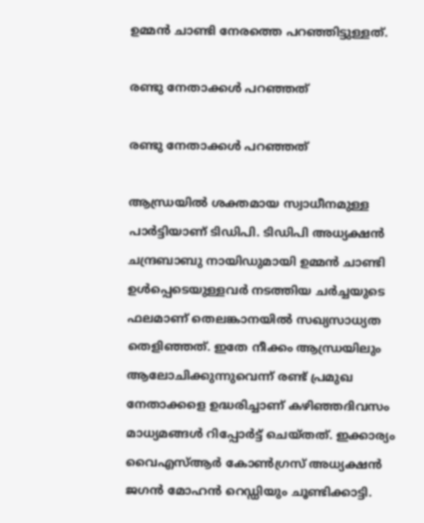ഉമ്മന്‍ ചാണ്ടി നേരത്തെ പറഞ്ഞിട്ടുള്ളത്.

രണ്ടു നേതാക്കള്‍ പറഞ്ഞത്

രണ്ടു നേതാക്കള്‍ പറഞ്ഞത്

ആന്ധ്രയില്‍ ശക്തമായ സ്വാധീനമുള്ള പാര്‍ട്ടിയാണ് ടിഡിപി. ടിഡിപി അധ്യക്ഷന്‍ ചന്ദ്രബാബു നായിഡുമായി ഉമ്മന്‍ ചാണ്ടി ഉള്‍പ്പെടെയുള്ളവര്‍ നടത്തിയ ചര്‍ച്ചയുടെ ഫലമാണ് തെലങ്കാനയില്‍ സഖ്യസാധ്യത തെളിഞ്ഞത്. ഇതേ നീക്കം ആന്ധ്രയിലും ആലോചിക്കുന്നുവെന്ന് രണ്ട് പ്രമുഖ നേതാക്കളെ ഉദ്ധരിച്ചാണ് കഴിഞ്ഞദിവസം മാധ്യമങ്ങള്‍ റിപ്പോര്‍ട്ട് ചെയ്തത്. ഇക്കാര്യം വൈഎസ്ആര്‍ കോണ്‍ഗ്രസ് അധ്യക്ഷന്‍ ജഗന്‍ മോഹന്‍ റെഡ്ഡിയും ചൂണ്ടിക്കാട്ടി.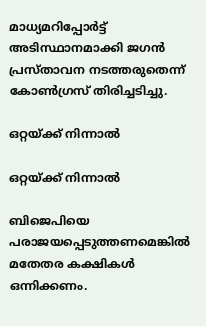മാധ്യമറിപ്പോര്‍ട്ട് അടിസ്ഥാനമാക്കി ജഗന്‍ പ്രസ്താവന നടത്തരുതെന്ന് കോണ്‍ഗ്രസ് തിരിച്ചടിച്ചു.

ഒറ്റയ്ക്ക് നിന്നാല്‍

ഒറ്റയ്ക്ക് നിന്നാല്‍

ബിജെപിയെ പരാജയപ്പെടുത്തണമെങ്കില്‍ മതേതര കക്ഷികള്‍ ഒന്നിക്കണം.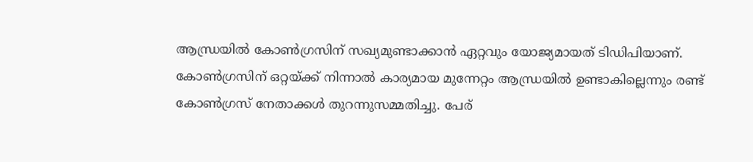ആന്ധ്രയില്‍ കോണ്‍ഗ്രസിന് സഖ്യമുണ്ടാക്കാന്‍ ഏറ്റവും യോജ്യമായത് ടിഡിപിയാണ്. കോണ്‍ഗ്രസിന് ഒറ്റയ്ക്ക് നിന്നാല്‍ കാര്യമായ മുന്നേറ്റം ആന്ധ്രയില്‍ ഉണ്ടാകില്ലെന്നും രണ്ട് കോണ്‍ഗ്രസ് നേതാക്കള്‍ തുറന്നുസമ്മതിച്ചു. പേര്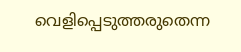വെളിപ്പെടുത്തരുതെന്ന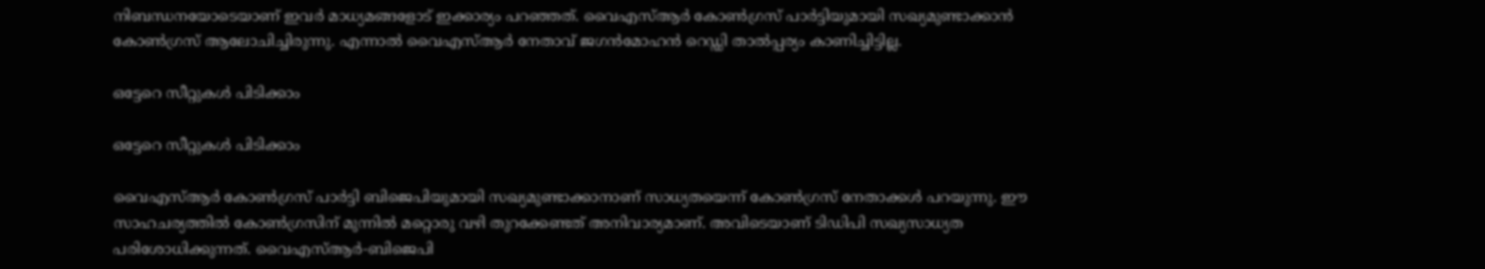നിബന്ധനയോടെയാണ് ഇവര്‍ മാധ്യമങ്ങളോട് ഇക്കാര്യം പറഞ്ഞത്. വൈഎസ്ആര്‍ കോണ്‍ഗ്രസ് പാര്‍ട്ടിയുമായി സഖ്യമുണ്ടാക്കാന്‍ കോണ്‍ഗ്രസ് ആലോചിച്ചിരുന്നു. എന്നാല്‍ വൈഎസ്ആര്‍ നേതാവ് ജഗന്‍മോഹന്‍ റെഡ്ഡി താല്‍പ്പര്യം കാണിച്ചിട്ടില്ല.

ഒട്ടേറെ സീറ്റുകള്‍ പിടിക്കാം

ഒട്ടേറെ സീറ്റുകള്‍ പിടിക്കാം

വൈഎസ്ആര്‍ കോണ്‍ഗ്രസ് പാര്‍ട്ടി ബിജെപിയുമായി സഖ്യമുണ്ടാക്കാനാണ് സാധ്യതയെന്ന് കോണ്‍ഗ്രസ് നേതാക്കള്‍ പറയുന്നു. ഈ സാഹചര്യത്തില്‍ കോണ്‍ഗ്രസിന് മുന്നില്‍ മറ്റൊരു വഴി തുറക്കേണ്ടത് അനിവാര്യമാണ്. അവിടെയാണ് ടിഡിപി സഖ്യസാധ്യത പരിശോധിക്കുന്നത്. വൈഎസ്ആര്‍-ബിജെപി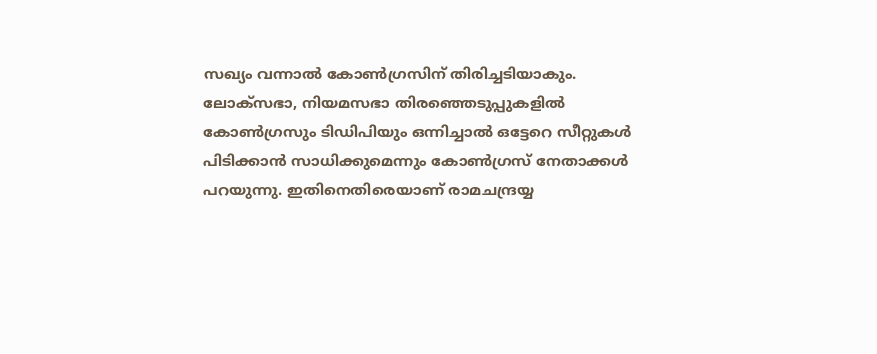സഖ്യം വന്നാല്‍ കോണ്‍ഗ്രസിന് തിരിച്ചടിയാകും. ലോക്‌സഭാ, നിയമസഭാ തിരഞ്ഞെടുപ്പുകളില്‍ കോണ്‍ഗ്രസും ടിഡിപിയും ഒന്നിച്ചാല്‍ ഒട്ടേറെ സീറ്റുകള്‍ പിടിക്കാന്‍ സാധിക്കുമെന്നും കോണ്‍ഗ്രസ് നേതാക്കള്‍ പറയുന്നു. ഇതിനെതിരെയാണ് രാമചന്ദ്രയ്യ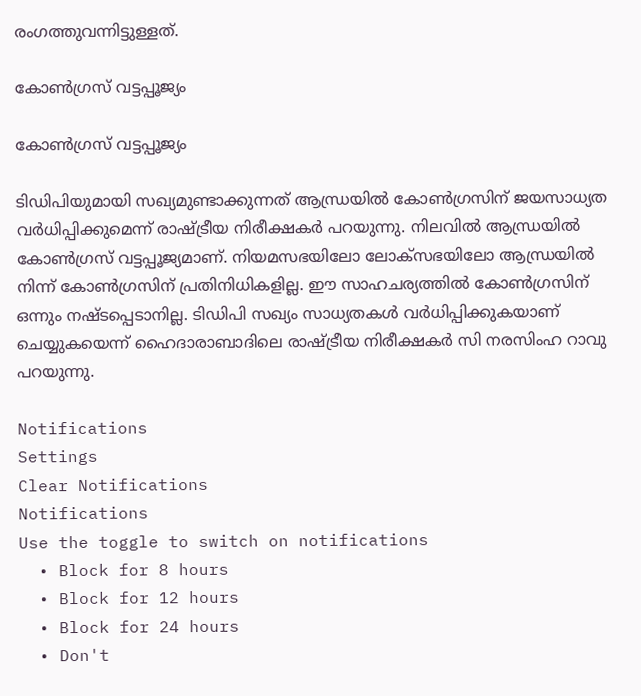രംഗത്തുവന്നിട്ടുള്ളത്.

കോണ്‍ഗ്രസ് വട്ടപ്പൂജ്യം

കോണ്‍ഗ്രസ് വട്ടപ്പൂജ്യം

ടിഡിപിയുമായി സഖ്യമുണ്ടാക്കുന്നത് ആന്ധ്രയില്‍ കോണ്‍ഗ്രസിന് ജയസാധ്യത വര്‍ധിപ്പിക്കുമെന്ന് രാഷ്ട്രീയ നിരീക്ഷകര്‍ പറയുന്നു. നിലവില്‍ ആന്ധ്രയില്‍ കോണ്‍ഗ്രസ് വട്ടപ്പൂജ്യമാണ്. നിയമസഭയിലോ ലോക്‌സഭയിലോ ആന്ധ്രയില്‍ നിന്ന് കോണ്‍ഗ്രസിന് പ്രതിനിധികളില്ല. ഈ സാഹചര്യത്തില്‍ കോണ്‍ഗ്രസിന് ഒന്നും നഷ്ടപ്പെടാനില്ല. ടിഡിപി സഖ്യം സാധ്യതകള്‍ വര്‍ധിപ്പിക്കുകയാണ് ചെയ്യുകയെന്ന് ഹൈദാരാബാദിലെ രാഷ്ട്രീയ നിരീക്ഷകര്‍ സി നരസിംഹ റാവു പറയുന്നു.

Notifications
Settings
Clear Notifications
Notifications
Use the toggle to switch on notifications
  • Block for 8 hours
  • Block for 12 hours
  • Block for 24 hours
  • Don't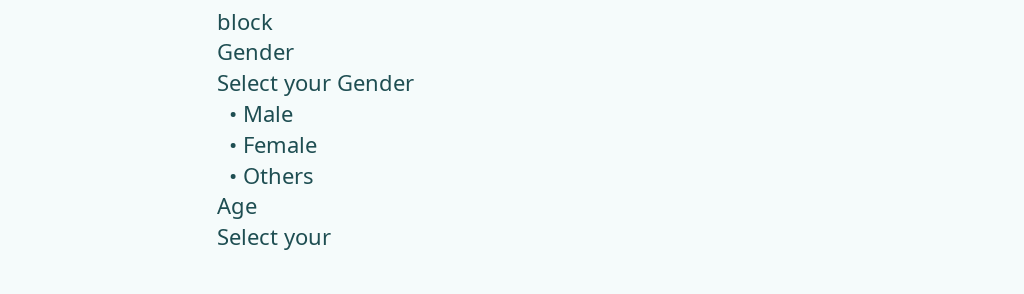block
Gender
Select your Gender
  • Male
  • Female
  • Others
Age
Select your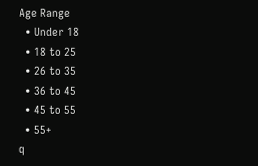Age Range
  • Under 18
  • 18 to 25
  • 26 to 35
  • 36 to 45
  • 45 to 55
  • 55+
q